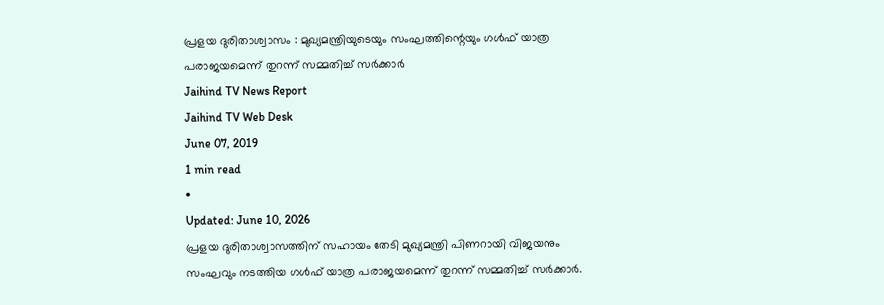പ്രളയ ദുരിതാശ്വാസം : മുഖ്യമന്ത്രിയുടെയും സംഘത്തിന്റെയും ഗൾഫ് യാത്ര പരാജയമെന്ന് തുറന്ന് സമ്മതിച്ച് സർക്കാർ
Jaihind TV News Report
Jaihind TV Web Desk
June 07, 2019
1 min read
•
Updated: June 10, 2026
പ്രളയ ദുരിതാശ്വാസത്തിന് സഹായം തേടി മുഖ്യമന്ത്രി പിണറായി വിജയനും സംഘവും നടത്തിയ ഗൾഫ് യാത്ര പരാജയമെന്ന് തുറന്ന് സമ്മതിച്ച് സർക്കാർ.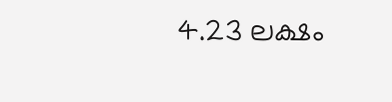4.23 ലക്ഷം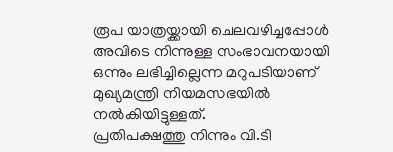രൂപ യാത്രയ്ക്കായി ചെലവഴിച്ചപ്പോൾ അവിടെ നിന്നുള്ള സംഭാവനയായി ഒന്നും ലഭിച്ചില്ലെന്ന മറുപടിയാണ് മുഖ്യമന്ത്രി നിയമസഭയിൽ നൽകിയിട്ടുള്ളത്.
പ്രതിപക്ഷത്തു നിന്നും വി.ടി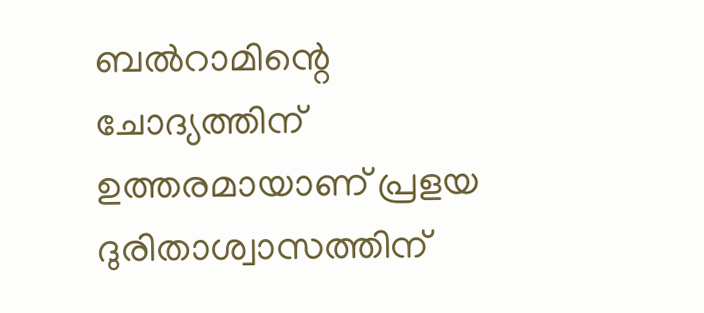ബൽറാമിന്റെ ചോദ്യത്തിന് ഉത്തരമായാണ് പ്രളയ ദുരിതാശ്വാസത്തിന്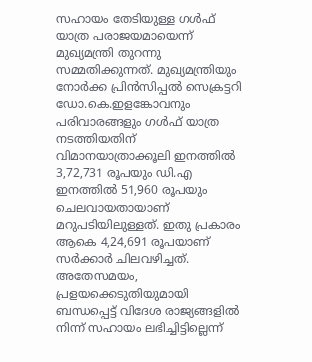സഹായം തേടിയുള്ള ഗൾഫ് യാത്ര പരാജയമായെന്ന് മുഖ്യമന്ത്രി തുറന്നു സമ്മതിക്കുന്നത്. മുഖ്യമന്ത്രിയും നോർക്ക പ്രിൻസിപ്പൽ സെക്രട്ടറി ഡോ.കെ.ഇളങ്കോവനും പരിവാരങ്ങളും ഗൾഫ് യാത്ര നടത്തിയതിന് വിമാനയാത്രാക്കൂലി ഇനത്തിൽ 3,72,731 രൂപയും ഡി.എ ഇനത്തിൽ 51,960 രൂപയും ചെലവായതായാണ് മറുപടിയിലുള്ളത്. ഇതു പ്രകാരം ആകെ 4,24,691 രൂപയാണ് സർക്കാർ ചിലവഴിച്ചത്. അതേസമയം, പ്രളയക്കെടുതിയുമായി ബന്ധപ്പെട്ട് വിദേശ രാജ്യങ്ങളിൽ നിന്ന് സഹായം ലഭിച്ചിട്ടില്ലെന്ന്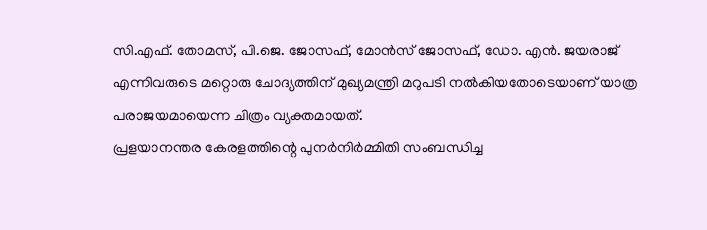സി.എഫ്. തോമസ്, പി.ജെ. ജോസഫ്, മോൻസ് ജോസഫ്, ഡോ. എൻ. ജയരാജ് എന്നിവരുടെ മറ്റൊരു ചോദ്യത്തിന് മുഖ്യമന്ത്രി മറുപടി നൽകിയതോടെയാണ് യാത്ര പരാജയമായെന്ന ചിത്രം വ്യക്തമായത്.
പ്രളയാനന്തര കേരളത്തിന്റെ പുനർനിർമ്മിതി സംബന്ധിച്ച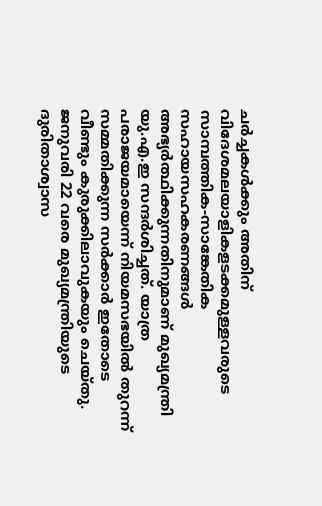ചർച്ചകൾക്കും അതിന് വിദേശമലയാളികളടക്കമുള്ളവരുടെ സാമ്പത്തിക-സാങ്കേതിക സഹായസഹകരണങ്ങൾ അഭ്യർത്ഥിക്കുന്നതിനുമാണ് മുഖ്യമന്ത്രി യു.എ.ഇ സന്ദർശിച്ചത്. യാത്ര പരാജയമായെന്ന് നിയമസഭയിൽ തുറന്ന് സമ്മതിക്കുന്ന സർക്കാർ ഇതോടെ വീണ്ടും കുരുക്കിലാവുകയും ചെയ്തു. ജനുവരി 22 വരെ മുഖ്യമന്ത്രിയുടെ ദുരിതാശ്വാസ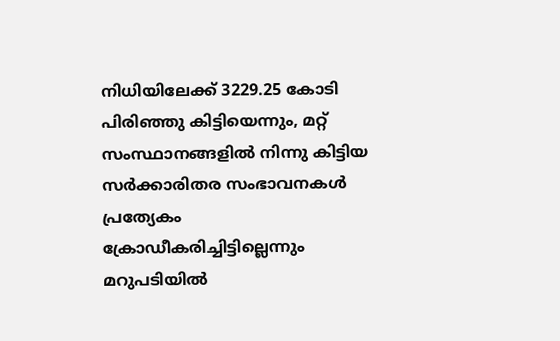നിധിയിലേക്ക് 3229.25 കോടി പിരിഞ്ഞു കിട്ടിയെന്നും, മറ്റ് സംസ്ഥാനങ്ങളിൽ നിന്നു കിട്ടിയ സർക്കാരിതര സംഭാവനകൾ പ്രത്യേകം ക്രോഡീകരിച്ചിട്ടില്ലെന്നും മറുപടിയിൽ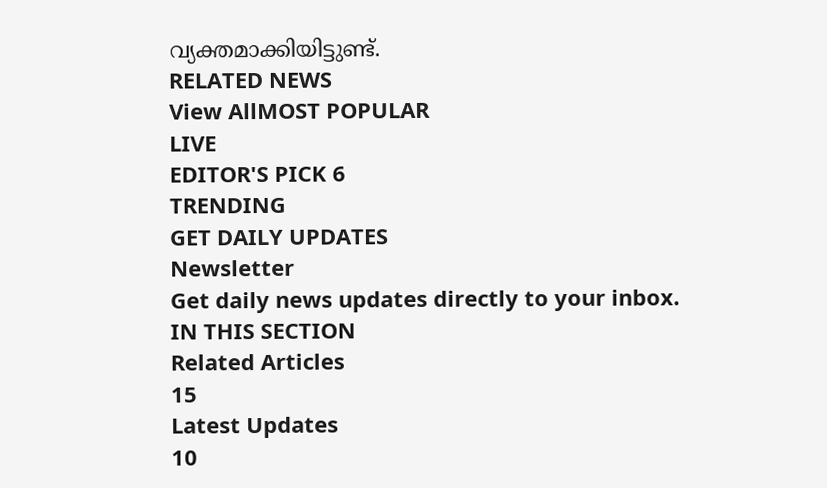വ്യക്തമാക്കിയിട്ടുണ്ട്.
RELATED NEWS
View AllMOST POPULAR
LIVE
EDITOR'S PICK 6
TRENDING
GET DAILY UPDATES
Newsletter
Get daily news updates directly to your inbox.
IN THIS SECTION
Related Articles
15
Latest Updates
10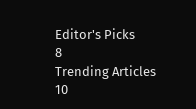Editor's Picks
8
Trending Articles
10